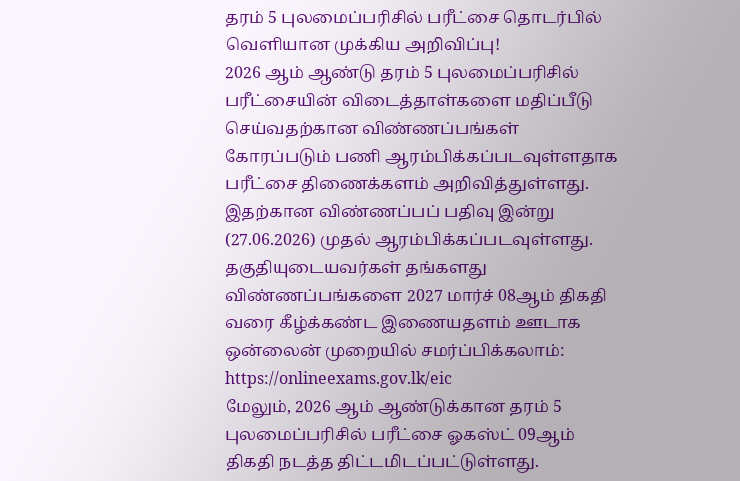தரம் 5 புலமைப்பரிசில் பரீட்சை தொடர்பில் வெளியான முக்கிய அறிவிப்பு!
2026 ஆம் ஆண்டு தரம் 5 புலமைப்பரிசில் பரீட்சையின் விடைத்தாள்களை மதிப்பீடு செய்வதற்கான விண்ணப்பங்கள் கோரப்படும் பணி ஆரம்பிக்கப்படவுள்ளதாக பரீட்சை திணைக்களம் அறிவித்துள்ளது.
இதற்கான விண்ணப்பப் பதிவு இன்று (27.06.2026) முதல் ஆரம்பிக்கப்படவுள்ளது.
தகுதியுடையவர்கள் தங்களது விண்ணப்பங்களை 2027 மார்ச் 08ஆம் திகதி வரை கீழ்க்கண்ட இணையதளம் ஊடாக ஒன்லைன் முறையில் சமர்ப்பிக்கலாம்:
https://onlineexams.gov.lk/eic
மேலும், 2026 ஆம் ஆண்டுக்கான தரம் 5 புலமைப்பரிசில் பரீட்சை ஓகஸ்ட் 09ஆம் திகதி நடத்த திட்டமிடப்பட்டுள்ளது.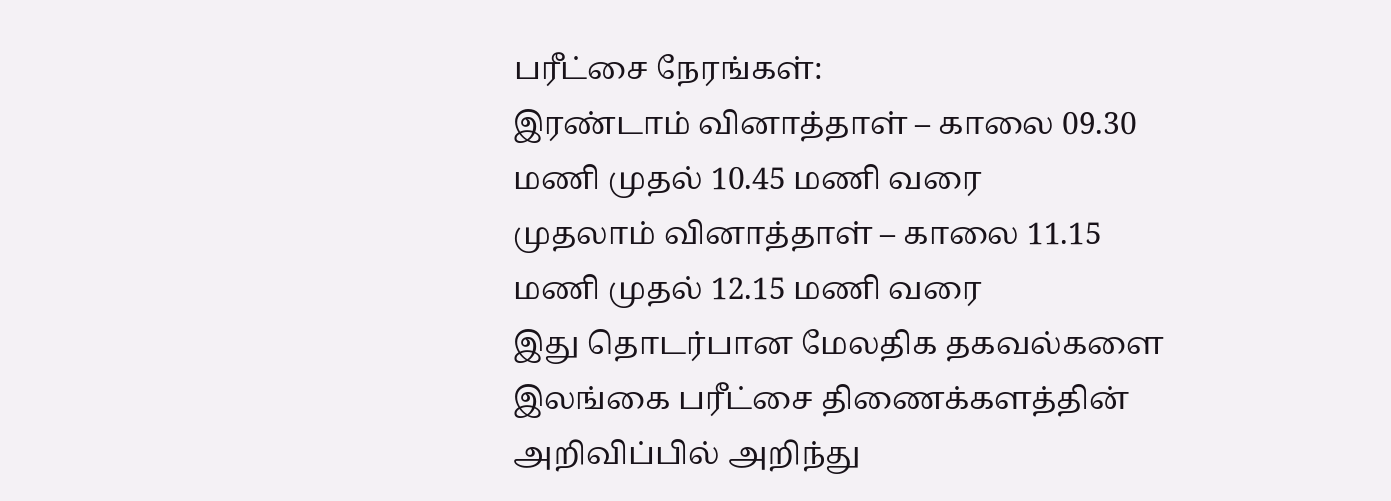பரீட்சை நேரங்கள்:
இரண்டாம் வினாத்தாள் – காலை 09.30 மணி முதல் 10.45 மணி வரை
முதலாம் வினாத்தாள் – காலை 11.15 மணி முதல் 12.15 மணி வரை
இது தொடர்பான மேலதிக தகவல்களை இலங்கை பரீட்சை திணைக்களத்தின் அறிவிப்பில் அறிந்து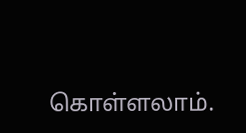கொள்ளலாம்.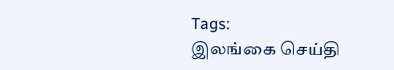Tags:
இலங்கை செய்தி